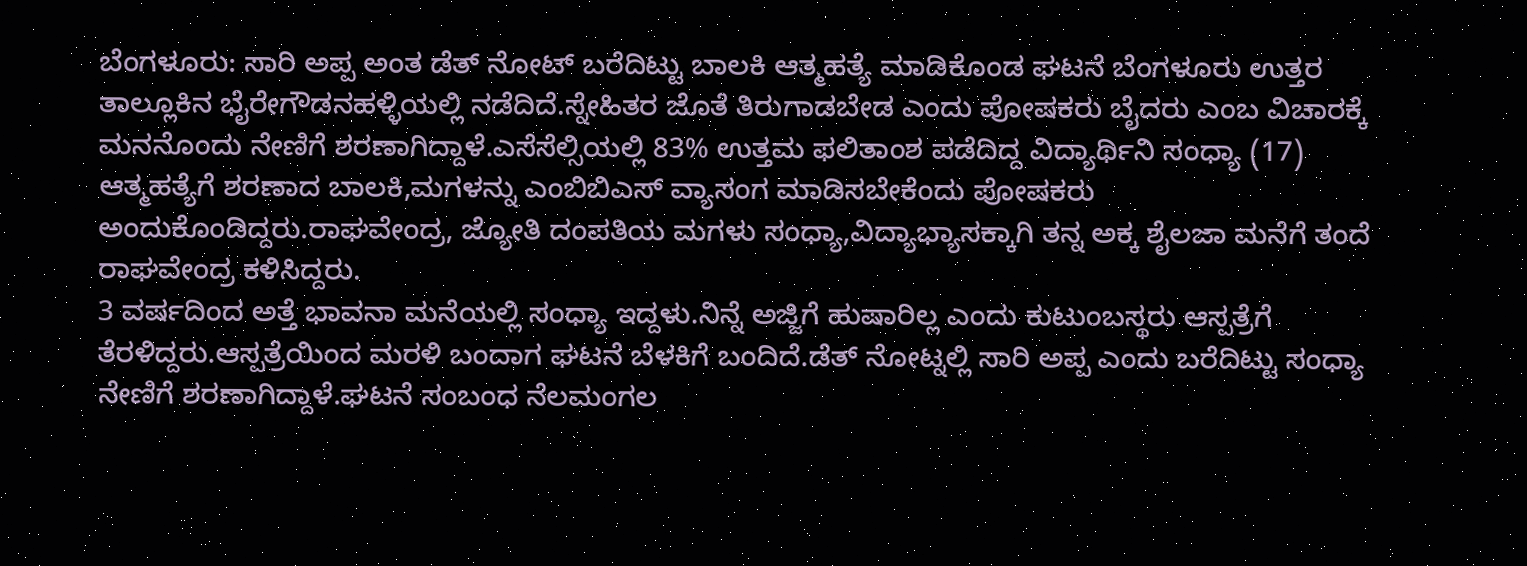ಬೆಂಗಳೂರು: ಸಾರಿ ಅಪ್ಪ ಅಂತ ಡೆತ್ ನೋಟ್ ಬರೆದಿಟ್ಟು ಬಾಲಕಿ ಆತ್ಮಹತ್ಯೆ ಮಾಡಿಕೊಂಡ ಘಟನೆ ಬೆಂಗಳೂರು ಉತ್ತರ ತಾಲ್ಲೂಕಿನ ಭೈರೇಗೌಡನಹಳ್ಳಿಯಲ್ಲಿ ನಡೆದಿದೆ.ಸ್ನೇಹಿತರ ಜೊತೆ ತಿರುಗಾಡಬೇಡ ಎಂದು ಪೋಷಕರು ಬೈದರು ಎಂಬ ವಿಚಾರಕ್ಕೆ ಮನನೊಂದು ನೇಣಿಗೆ ಶರಣಾಗಿದ್ದಾಳೆ.ಎಸೆಸೆಲ್ಸಿಯಲ್ಲಿ 83% ಉತ್ತಮ ಫಲಿತಾಂಶ ಪಡೆದಿದ್ದ ವಿದ್ಯಾರ್ಥಿನಿ ಸಂಧ್ಯಾ (17) ಆತ್ಮಹತ್ಯೆಗೆ ಶರಣಾದ ಬಾಲಕಿ,ಮಗಳನ್ನು ಎಂಬಿಬಿಎಸ್ ವ್ಯಾಸಂಗ ಮಾಡಿಸಬೇಕೆಂದು ಪೋಷಕರು ಅಂದುಕೊಂಡಿದ್ದರು.ರಾಘವೇಂದ್ರ, ಜ್ಯೋತಿ ದಂಪತಿಯ ಮಗಳು ಸಂಧ್ಯಾ,ವಿದ್ಯಾಭ್ಯಾಸಕ್ಕಾಗಿ ತನ್ನ ಅಕ್ಕ ಶೈಲಜಾ ಮನೆಗೆ ತಂದೆ ರಾಘವೇಂದ್ರ ಕಳಿಸಿದ್ದರು.
3 ವರ್ಷದಿಂದ ಅತ್ತೆ ಭಾವನಾ ಮನೆಯಲ್ಲಿ ಸಂಧ್ಯಾ ಇದ್ದಳು.ನಿನ್ನೆ ಅಜ್ಜಿಗೆ ಹುಷಾರಿಲ್ಲ ಎಂದು ಕುಟುಂಬಸ್ಥರು ಆಸ್ಪತ್ರೆಗೆ ತೆರಳಿದ್ದರು.ಆಸ್ಪತ್ರೆಯಿಂದ ಮರಳಿ ಬಂದಾಗ ಘಟನೆ ಬೆಳಕಿಗೆ ಬಂದಿದೆ.ಡೆತ್ ನೋಟ್ನಲ್ಲಿ ಸಾರಿ ಅಪ್ಪ ಎಂದು ಬರೆದಿಟ್ಟು ಸಂಧ್ಯಾ ನೇಣಿಗೆ ಶರಣಾಗಿದ್ದಾಳೆ.ಘಟನೆ ಸಂಬಂಧ ನೆಲಮಂಗಲ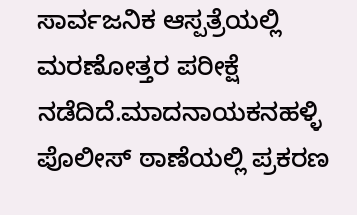ಸಾರ್ವಜನಿಕ ಆಸ್ಪತ್ರೆಯಲ್ಲಿ ಮರಣೋತ್ತರ ಪರೀಕ್ಷೆ ನಡೆದಿದೆ.ಮಾದನಾಯಕನಹಳ್ಳಿ ಪೊಲೀಸ್ ಠಾಣೆಯಲ್ಲಿ ಪ್ರಕರಣ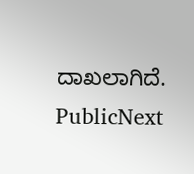ದಾಖಲಾಗಿದೆ.
PublicNext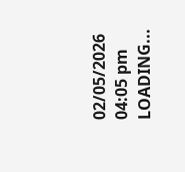02/05/2026 04:05 pm
LOADING...